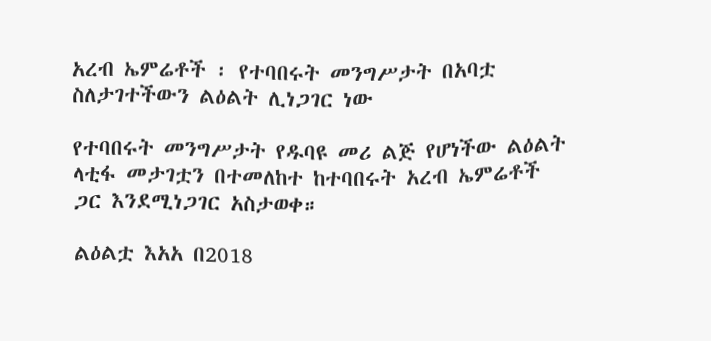አረብ ኤምሬቶች ፡ የተባበሩት መንግሥታት በአባቷ ስለታገተችውን ልዕልት ሊነጋገር ነው

የተባበሩት መንግሥታት የዱባዩ መሪ ልጅ የሆነችው ልዕልት ላቲፋ መታገቷን በተመለከተ ከተባበሩት አረብ ኤምሬቶች ጋር እንደሚነጋገር አስታወቀ።

ልዕልቷ እአአ በ2018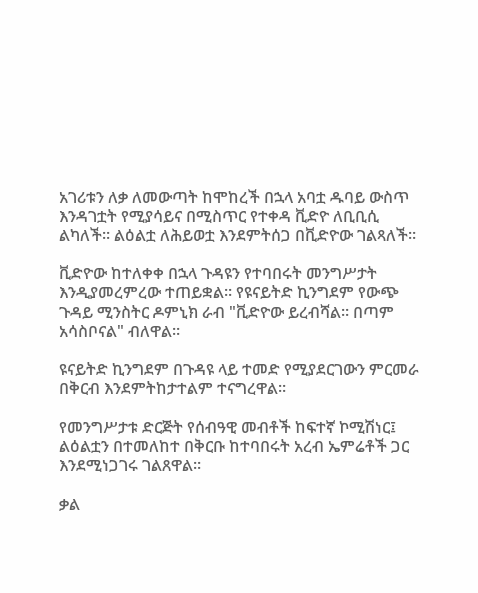አገሪቱን ለቃ ለመውጣት ከሞከረች በኋላ አባቷ ዱባይ ውስጥ እንዳገቷት የሚያሳይና በሚስጥር የተቀዳ ቪድዮ ለቢቢሲ ልካለች። ልዕልቷ ለሕይወቷ እንደምትሰጋ በቪድዮው ገልጻለች።

ቪድዮው ከተለቀቀ በኋላ ጉዳዩን የተባበሩት መንግሥታት እንዲያመረምረው ተጠይቋል። የዩናይትድ ኪንግደም የውጭ ጉዳይ ሚንስትር ዶምኒክ ራብ "ቪድዮው ይረብሻል። በጣም አሳስቦናል" ብለዋል።

ዩናይትድ ኪንግደም በጉዳዩ ላይ ተመድ የሚያደርገውን ምርመራ በቅርብ እንደምትከታተልም ተናግረዋል።

የመንግሥታቱ ድርጅት የሰብዓዊ መብቶች ከፍተኛ ኮሚሽነር፤ ልዕልቷን በተመለከተ በቅርቡ ከተባበሩት አረብ ኤምሬቶች ጋር እንደሚነጋገሩ ገልጸዋል።

ቃል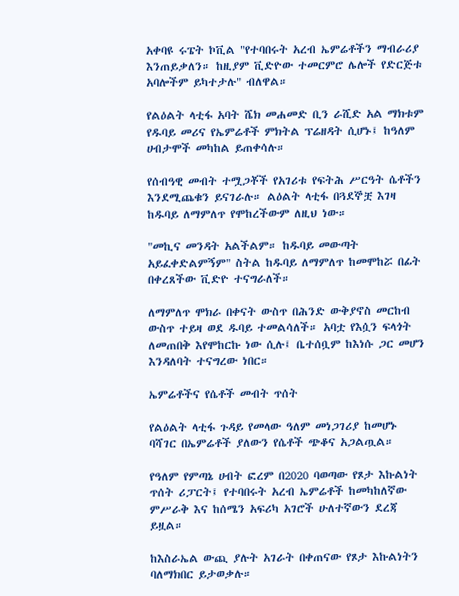አቀባዩ ሩፔት ኮቪል "የተባበሩት አረብ ኤምሬቶችን ማብራሪያ እንጠይቃለን። ከዚያም ቪድዮው ተመርምሮ ሌሎች የድርጅቱ አባሎችም ይካተታሉ" ብለዋል።

የልዕልት ላቲፋ አባት ሼክ መሐመድ ቢን ራሺድ አል ማክቱም የዱባይ መሪና የኤምሬቶች ምክትል ፕሬዘዳት ሲሆኑ፤ ከዓለም ሀብታሞች መካከል ይጠቀሳሉ።

የሰብዓዊ መብት ተሟጋቾች የአገሪቱ የፍትሕ ሥርዓት ሴቶችን እንደሚጨቁን ይናገራሉ። ልዕልት ላቲፋ በጓደኞቿ እገዛ ከዱባይ ለማምለጥ የሞከረችውም ለዚህ ነው።

"መኪና መንዳት አልችልም። ከዱባይ መውጣት አይፈቀድልምኝም" ስትል ከዱባይ ለማምለጥ ከመሞከሯ በፊት በቀረጸችው ቪድዮ ተናግራለች።

ለማምለጥ ሞክራ በቀናት ውስጥ በሕንድ ውቅያኖስ መርከብ ውስጥ ተይዛ ወደ ዱባይ ተመልሳለች። አባቷ የእሷን ፍላጎት ለመጠበቅ እየሞከርኩ ነው ሲሉ፤ ቤተሰቧም ከእነሱ ጋር መሆን እንዳለባት ተናግረው ነበር።

ኤምሬቶችና የሴቶች መብት ጥሰት

የልዕልት ላቲፋ ጉዳይ የመላው ዓለም መነጋገሪያ ከመሆኑ ባሻገር በኤምሬቶች ያለውን የሴቶች ጭቆና አጋልጧል።

የዓለም የምጣኔ ሀብት ፎረም በ2020 ባወጣው የጾታ እኩልነት ጥሰት ሪፓርት፤ የተባበሩት አረብ ኤምሬቶች ከመካከለኛው ምሥራቅ እና ከሰሜን አፍሪካ አገሮች ሁለተኛውን ደረጃ ይዟል።

ከእስራኤል ውጪ ያሉት አገራት በቀጠናው የጾታ እኩልነትን ባለማክበር ይታወቃሉ።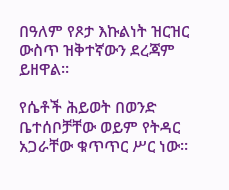በዓለም የጾታ እኩልነት ዝርዝር ውስጥ ዝቅተኛውን ደረጃም ይዘዋል።

የሴቶች ሕይወት በወንድ ቤተሰቦቻቸው ወይም የትዳር አጋራቸው ቁጥጥር ሥር ነው።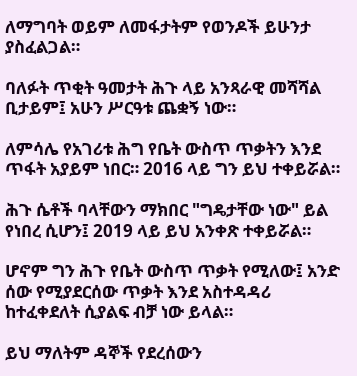ለማግባት ወይም ለመፋታትም የወንዶች ይሁንታ ያስፈልጋል።

ባለፉት ጥቂት ዓመታት ሕጉ ላይ አንጻራዊ መሻሻል ቢታይም፤ አሁን ሥርዓቱ ጨቋኝ ነው።

ለምሳሌ የአገሪቱ ሕግ የቤት ውስጥ ጥቃትን እንደ ጥፋት አያይም ነበር። 2016 ላይ ግን ይህ ተቀይሯል።

ሕጉ ሴቶች ባላቸውን ማክበር "ግዴታቸው ነው" ይል የነበረ ሲሆን፤ 2019 ላይ ይህ አንቀጽ ተቀይሯል።

ሆኖም ግን ሕጉ የቤት ውስጥ ጥቃት የሚለው፤ አንድ ሰው የሚያደርሰው ጥቃት እንደ አስተዳዳሪ ከተፈቀደለት ሲያልፍ ብቻ ነው ይላል።

ይህ ማለትም ዳኞች የደረሰውን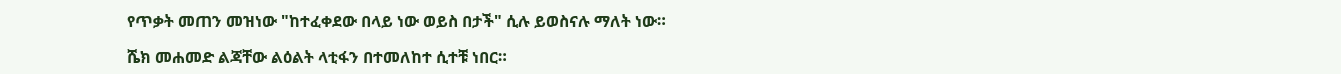የጥቃት መጠን መዝነው "ከተፈቀደው በላይ ነው ወይስ በታች" ሲሉ ይወስናሉ ማለት ነው።

ሼክ መሐመድ ልጃቸው ልዕልት ላቲፋን በተመለከተ ሲተቹ ነበር።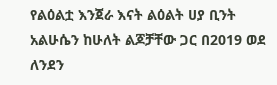የልዕልቷ እንጀራ እናት ልዕልት ሀያ ቢንት አልሁሴን ከሁለት ልጆቻቸው ጋር በ2019 ወደ ለንደን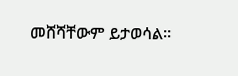መሸሻቸውም ይታወሳል።